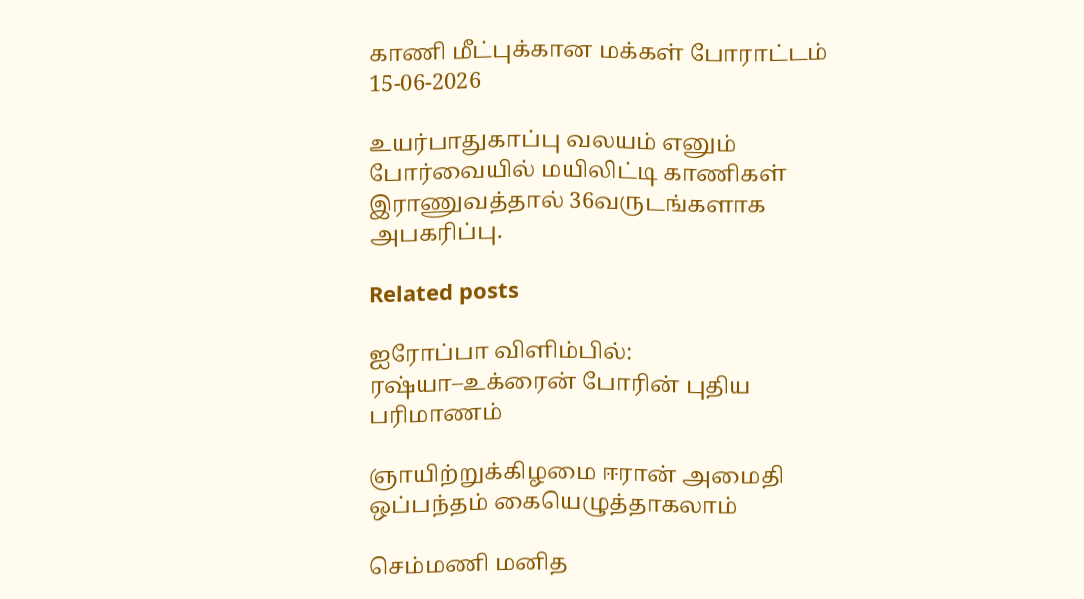காணி மீட்புக்கான மக்கள் போராட்டம் 15-06-2026

உயர்பாதுகாப்பு வலயம் எனும் போர்வையில் மயிலிட்டி காணிகள் இராணுவத்தால் 36வருடங்களாக அபகரிப்பு.

Related posts

ஐரோப்பா விளிம்பில்: ரஷ்யா–உக்ரைன் போரின் புதிய பரிமாணம்

ஞாயிற்றுக்கிழமை ஈரான் அமைதி ஒப்பந்தம் கையெழுத்தாகலாம்

செம்மணி மனித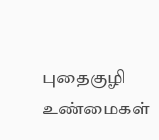புதைகுழி உண்மைகள்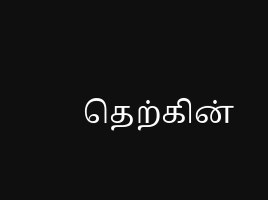தெற்கின்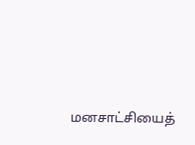மனசாட்சியைத்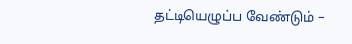தட்டியெழுப்ப வேண்டும் –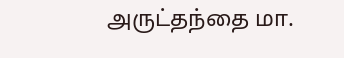அருட்தந்தை மா.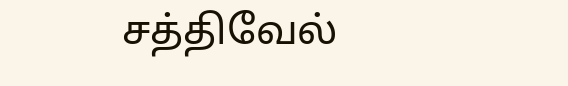சத்திவேல்